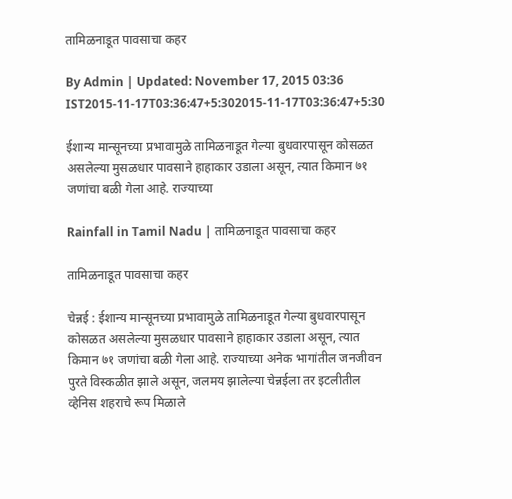तामिळनाडूत पावसाचा कहर

By Admin | Updated: November 17, 2015 03:36 IST2015-11-17T03:36:47+5:302015-11-17T03:36:47+5:30

ईशान्य मान्सूनच्या प्रभावामुळे तामिळनाडूत गेल्या बुधवारपासून कोसळत असलेल्या मुसळधार पावसाने हाहाकार उडाला असून, त्यात किमान ७१ जणांचा बळी गेला आहे. राज्याच्या

Rainfall in Tamil Nadu | तामिळनाडूत पावसाचा कहर

तामिळनाडूत पावसाचा कहर

चेन्नई : ईशान्य मान्सूनच्या प्रभावामुळे तामिळनाडूत गेल्या बुधवारपासून कोसळत असलेल्या मुसळधार पावसाने हाहाकार उडाला असून, त्यात किमान ७१ जणांचा बळी गेला आहे. राज्याच्या अनेक भागांतील जनजीवन पुरते विस्कळीत झाले असून, जलमय झालेल्या चेन्नईला तर इटलीतील व्हेनिस शहराचे रूप मिळाले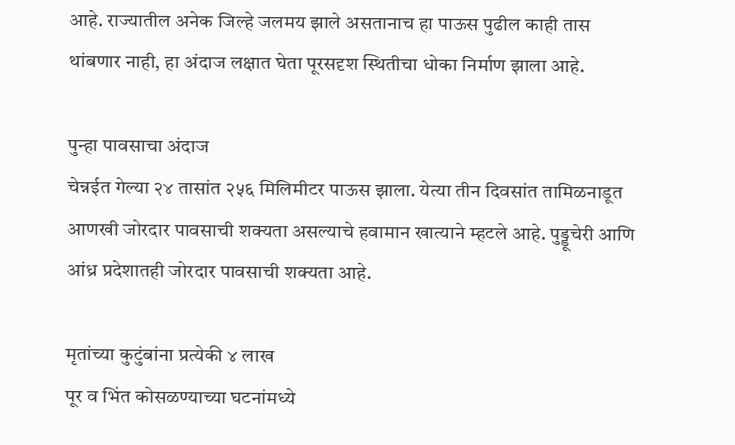आहे. राज्यातील अनेक जिल्हे जलमय झाले असतानाच हा पाऊस पुढील काही तास थांबणार नाही, हा अंदाज लक्षात घेता पूरसदृश स्थितीचा धोका निर्माण झाला आहे.

पुन्हा पावसाचा अंदाज
चेन्नईत गेल्या २४ तासांत २५६ मिलिमीटर पाऊस झाला. येत्या तीन दिवसांत तामिळनाडूत आणखी जोरदार पावसाची शक्यता असल्याचे हवामान खात्याने म्हटले आहे. पुड्डूचेरी आणि आंध्र प्रदेशातही जोरदार पावसाची शक्यता आहे.

मृतांच्या कुटुंबांना प्रत्येकी ४ लाख
पूर व भिंत कोसळण्याच्या घटनांमध्ये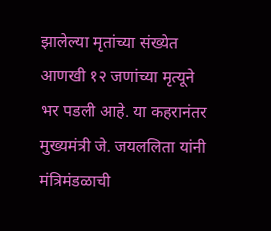झालेल्या मृतांच्या संख्येत आणखी १२ जणांच्या मृत्यूने भर पडली आहे. या कहरानंतर मुख्यमंत्री जे. जयललिता यांनी मंत्रिमंडळाची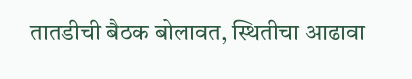तातडीची बैठक बोलावत, स्थितीचा आढावा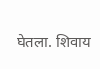घेतला. शिवाय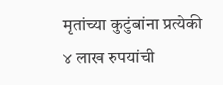मृतांच्या कुटुंबांना प्रत्येकी ४ लाख रुपयांची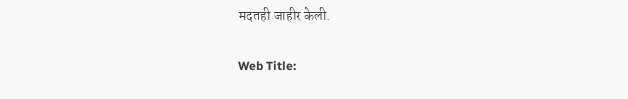मदतही जाहीर केली.

Web Title: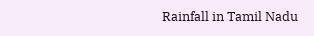Rainfall in Tamil Nadu